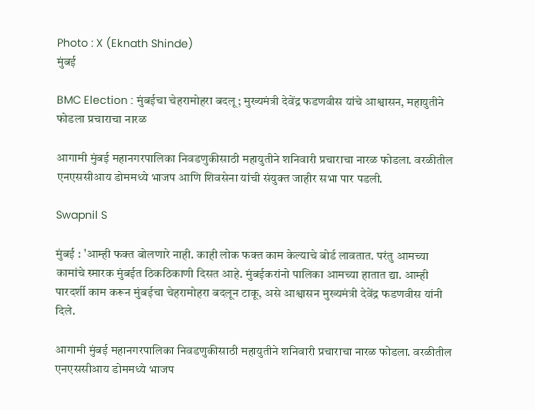Photo : X (Eknath Shinde)
मुंबई

BMC Election : मुंबईचा चेहरामोहरा बदलू; मुख्यमंत्री देवेंद्र फडणवीस यांचे आश्वासन, महायुतीने फोडला प्रचाराचा नारळ

आगामी मुंबई महानगरपालिका निवडणुकीसाठी महायुतीने शनिवारी प्रचाराचा नारळ फोडला. वरळीतील एनएससीआय डोममध्ये भाजप आणि शिवसेना यांची संयुक्त जाहीर सभा पार पडली.

Swapnil S

मुंबई : 'आम्ही फक्त बोलणारे नाही. काही लोक फक्त काम केल्याचे बोर्ड लावतात. परंतु आमच्या कामांचे स्मारक मुंबईत ठिकठिकाणी दिसत आहे. मुंबईकरांनो पालिका आमच्या हातात द्या. आम्ही पारदर्शी काम करून मुंबईचा चेहरामोहरा बदलून टाकू, असे आश्वासन मुख्यमंत्री देवेंद्र फडणवीस यांनी दिले.

आगामी मुंबई महानगरपालिका निवडणुकीसाठी महायुतीने शनिवारी प्रचाराचा नारळ फोडला. वरळीतील एनएससीआय डोममध्ये भाजप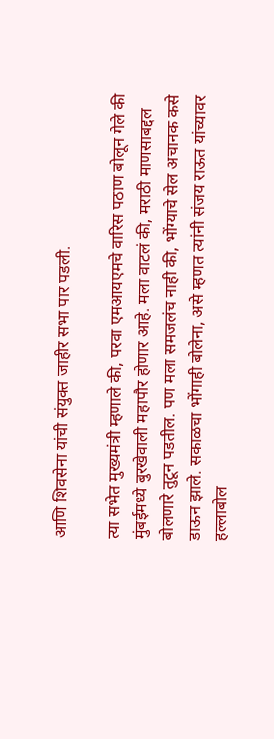आणि शिवसेना यांची संयुक्त जाहीर सभा पार पडली.

त्या सभेत मुख्यमंत्री म्हणाले की, परवा एमआयएमचे वारिस पठाण बोलून गेले की मुंबईमध्ये बुरखेवाली महापौर होणार आहे. मला वाटलं की, मराठी माणसाबद्दल बोलणारे तुटून पडतील. पण मला समजलंच नाही की, भोंग्याचे सेल अचानक कसे डाऊन झाले. सकाळचा भोंगाही बोलेना, असे म्हणत त्यांनी संजय राऊत यांच्यावर हल्लाबोल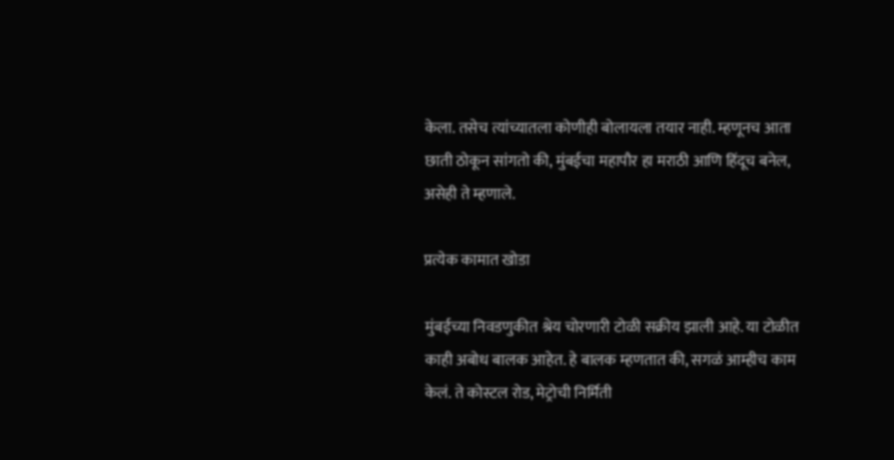केला. तसेच त्यांच्यातला कोणीही बोलायला तयार नाही. म्हणूनच आता छाती ठोकून सांगतो की, मुंबईचा महापौर हा मराठी आणि हिंदूच बनेल, असेही ते म्हणाले.

प्रत्येक कामात खोडा

मुंबईच्या निवडणुकीत श्रेय चोरणारी टोळी सक्रीय झाली आहे. या टोळीत काही अबोध बालक आहेत. हे बालक म्हणतात की, सगळं आम्हीच काम केलं. ते कोस्टल रोड, मेट्रोची निर्मिती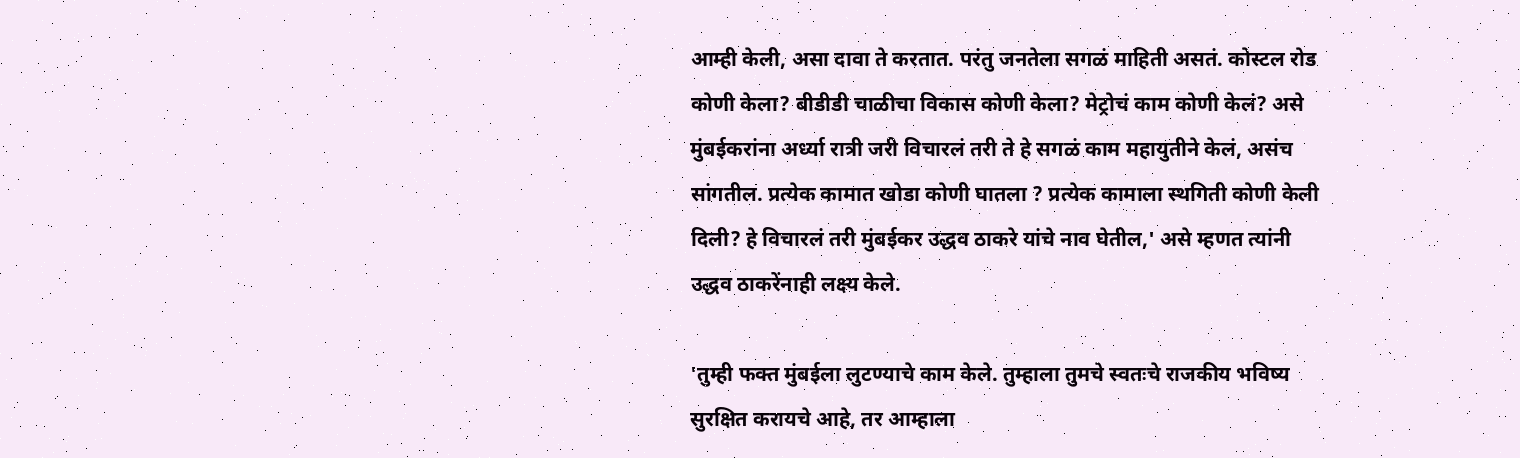आम्ही केली, असा दावा ते करतात. परंतु जनतेला सगळं माहिती असतं. कोस्टल रोड कोणी केला? बीडीडी चाळीचा विकास कोणी केला? मेट्रोचं काम कोणी केलं? असे मुंबईकरांना अर्ध्या रात्री जरी विचारलं तरी ते हे सगळं काम महायुतीने केलं, असंच सांगतील. प्रत्येक कामात खोडा कोणी घातला ? प्रत्येक कामाला स्थगिती कोणी केली दिली? हे विचारलं तरी मुंबईकर उद्धव ठाकरे यांचे नाव घेतील,' असे म्हणत त्यांनी उद्धव ठाकरेंनाही लक्ष्य केले.

'तुम्ही फक्त मुंबईला लुटण्याचे काम केले. तुम्हाला तुमचे स्वतःचे राजकीय भविष्य सुरक्षित करायचे आहे, तर आम्हाला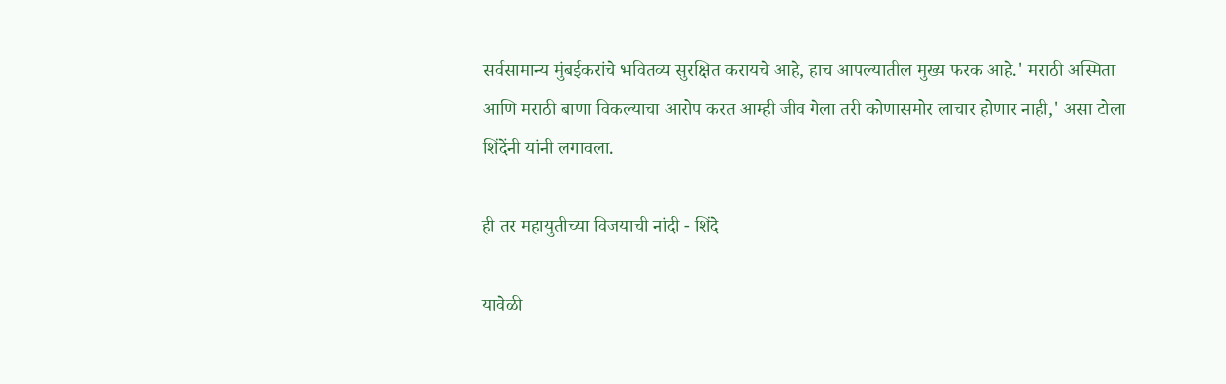सर्वसामान्य मुंबईकरांचे भवितव्य सुरक्षित करायचे आहे, हाच आपल्यातील मुख्य फरक आहे.' मराठी अस्मिता आणि मराठी बाणा विकल्याचा आरोप करत आम्ही जीव गेला तरी कोणासमोर लाचार होणार नाही,' असा टोला शिंदेंनी यांनी लगावला.

ही तर महायुतीच्या विजयाची नांदी - शिंदे

यावेळी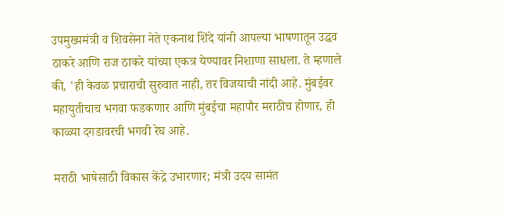उपमुख्यमंत्री व शिवसेना नेते एकनाथ शिंदे यांनी आपल्या भाषणातून उद्धव ठाकरे आणि राज ठाकरे यांच्या एकत्र येण्यावर निशाणा साधला. ते म्हणाले की, 'ही केवळ प्रचाराची सुरुवात नाही, तर विजयाची नांदी आहे. मुंबईवर महायुतीचाच भगवा फडकणार आणि मुंबईचा महापौर मराठीच होणार, ही काळ्या दगडावरची भगवी रेघ आहे.

मराठी भाषेसाठी विकास केंद्रे उभारणार; मंत्री उदय सामंत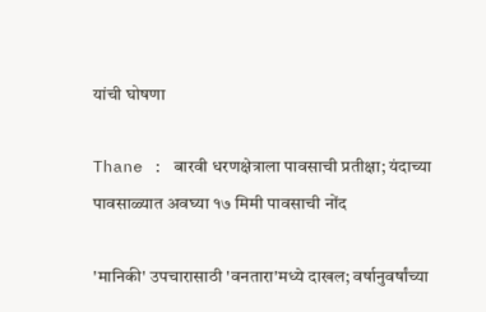यांची घोषणा

Thane : बारवी धरणक्षेत्राला पावसाची प्रतीक्षा; यंदाच्या पावसाळ्यात अवघ्या १७ मिमी पावसाची नोंद

'मानिकी' उपचारासाठी 'वनतारा'मध्ये दाखल; वर्षानुवर्षांच्या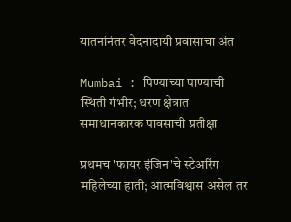यातनांनंतर वेदनादायी प्रवासाचा अंत

Mumbai : पिण्याच्या पाण्याची स्थिती गंभीर; धरण क्षेत्रात समाधानकारक पावसाची प्रतीक्षा

प्रथमच 'फायर इंजिन'चे स्टेअरिंग महिलेच्या हाती; आत्मविश्वास असेल तर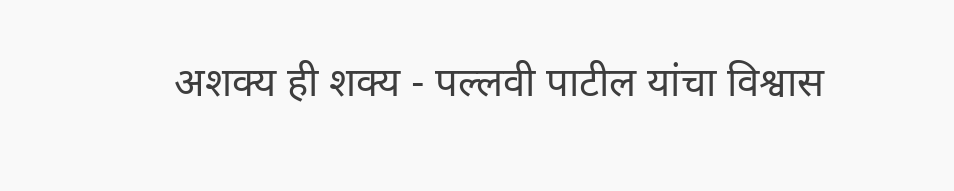अशक्य ही शक्य - पल्लवी पाटील यांचा विश्वास